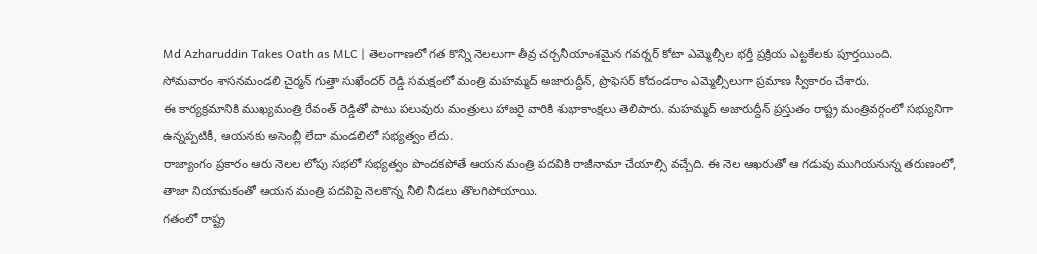Md Azharuddin Takes Oath as MLC | తెలంగాణలో గత కొన్ని నెలలుగా తీవ్ర చర్చనీయాంశమైన గవర్నర్ కోటా ఎమ్మెల్సీల భర్తీ ప్రక్రియ ఎట్టకేలకు పూర్తయింది.
సోమవారం శాసనమండలి చైర్మన్ గుత్తా సుఖేందర్ రెడ్డి సమక్షంలో మంత్రి మహమ్మద్ అజారుద్దీన్, ప్రొఫెసర్ కోదండరాం ఎమ్మెల్సీలుగా ప్రమాణ స్వీకారం చేశారు.
ఈ కార్యక్రమానికి ముఖ్యమంత్రి రేవంత్ రెడ్డితో పాటు పలువురు మంత్రులు హాజరై వారికి శుభాకాంక్షలు తెలిపారు. మహమ్మద్ అజారుద్దీన్ ప్రస్తుతం రాష్ట్ర మంత్రివర్గంలో సభ్యునిగా ఉన్నప్పటికీ, ఆయనకు అసెంబ్లీ లేదా మండలిలో సభ్యత్వం లేదు.
రాజ్యాంగం ప్రకారం ఆరు నెలల లోపు సభలో సభ్యత్వం పొందకపోతే ఆయన మంత్రి పదవికి రాజీనామా చేయాల్సి వచ్చేది. ఈ నెల ఆఖరుతో ఆ గడువు ముగియనున్న తరుణంలో, తాజా నియామకంతో ఆయన మంత్రి పదవిపై నెలకొన్న నీలి నీడలు తొలగిపోయాయి.
గతంలో రాష్ట్ర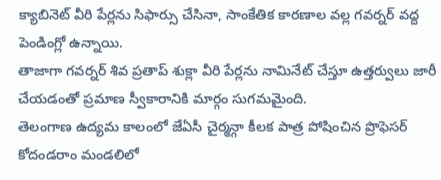క్యాబినెట్ వీరి పేర్లను సిఫార్సు చేసినా, సాంకేతిక కారణాల వల్ల గవర్నర్ వద్ద పెండింగ్లో ఉన్నాయి.
తాజాగా గవర్నర్ శివ ప్రతాప్ శుక్లా వీరి పేర్లను నామినేట్ చేస్తూ ఉత్తర్వులు జారీ చేయడంతో ప్రమాణ స్వీకారానికి మార్గం సుగమమైంది.
తెలంగాణ ఉద్యమ కాలంలో జేఏసీ చైర్మన్గా కీలక పాత్ర పోషించిన ప్రొఫెసర్ కోదండరాం మండలిలో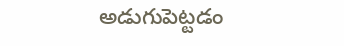అడుగుపెట్టడం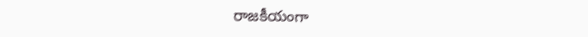రాజకీయంగా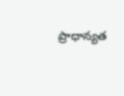ప్రాధాన్యత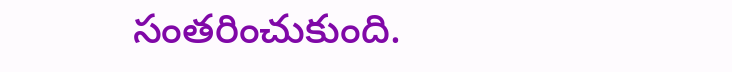సంతరించుకుంది.